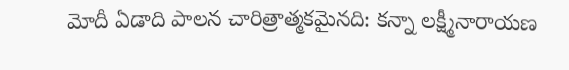మోదీ ఏడాది పాలన చారిత్రాత్మకమైనది: కన్నా లక్ష్మీనారాయణ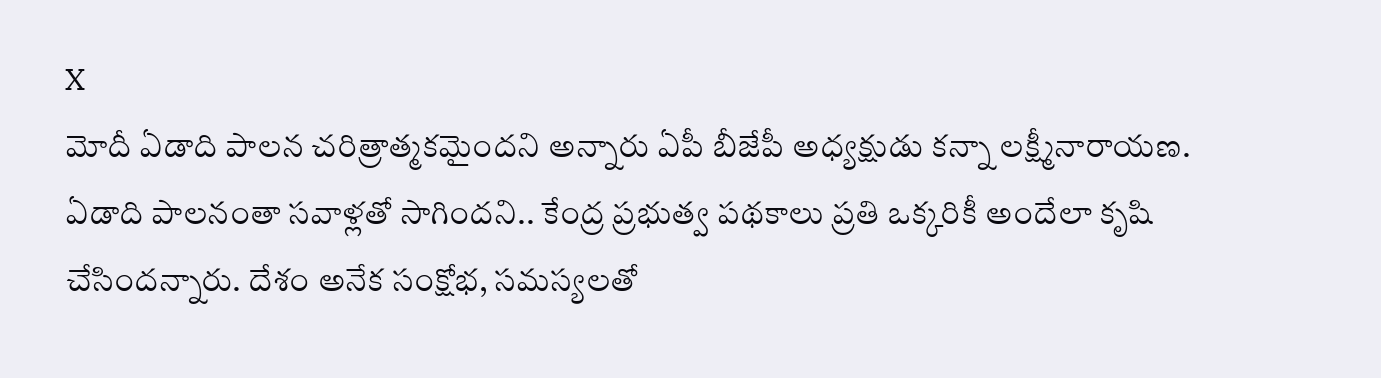X
మోదీ ఏడాది పాలన చరిత్రాత్మకమైందని అన్నారు ఏపీ బీజేపీ అధ్యక్షుడు కన్నా లక్ష్మీనారాయణ. ఏడాది పాలనంతా సవాళ్లతో సాగిందని.. కేంద్ర ప్రభుత్వ పథకాలు ప్రతి ఒక్కరికీ అందేలా కృషి చేసిందన్నారు. దేశం అనేక సంక్షోభ, సమస్యలతో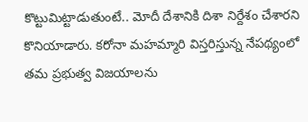కొట్టుమిట్టాడుతుంటే.. మోదీ దేశానికి దిశా నిర్దేశం చేశారని కొనియాడారు. కరోనా మహమ్మారి విస్తరిస్తున్న నేపథ్యంలో తమ ప్రభుత్వ విజయాలను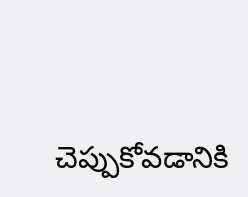చెప్పుకోవడానికి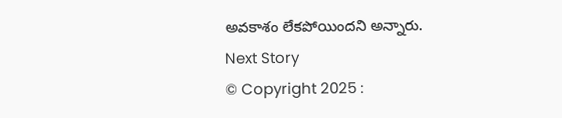అవకాశం లేకపోయిందని అన్నారు.
Next Story
© Copyright 2025 :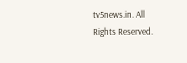tv5news.in. All Rights Reserved.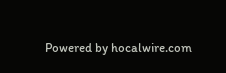Powered by hocalwire.com